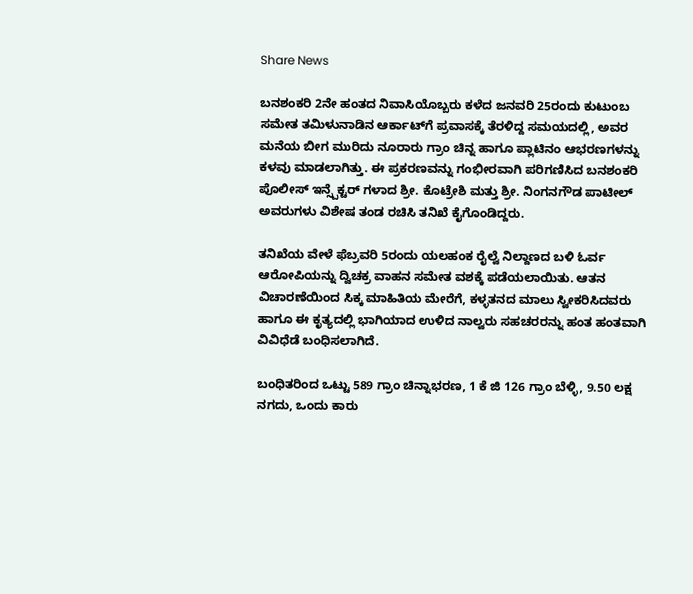Share News

ಬನಶಂಕರಿ 2ನೇ ಹಂತದ ನಿವಾಸಿಯೊಬ್ಬರು ಕಳೆದ ಜನವರಿ 25ರಂದು ಕುಟುಂಬ ಸಮೇತ ತಮಿಳುನಾಡಿನ ಆರ್ಕಾಟ್‌ಗೆ ಪ್ರವಾಸಕ್ಕೆ ತೆರಳಿದ್ದ ಸಮಯದಲ್ಲಿ, ಅವರ ಮನೆಯ ಬೀಗ ಮುರಿದು ನೂರಾರು ಗ್ರಾಂ ಚಿನ್ನ ಹಾಗೂ ಪ್ಲಾಟಿನಂ ಆಭರಣಗಳನ್ನು ಕಳವು ಮಾಡಲಾಗಿತ್ತು. ಈ ಪ್ರಕರಣವನ್ನು ಗಂಭೀರವಾಗಿ ಪರಿಗಣಿಸಿದ ಬನಶಂಕರಿ ಪೊಲೀಸ್ ಇನ್ಸ್ಪೆಕ್ಟರ್ ಗಳಾದ ಶ್ರೀ. ಕೊಟ್ರೇಶಿ ಮತ್ತು ಶ್ರೀ. ನಿಂಗನಗೌಡ ಪಾಟೀಲ್ ಅವರುಗಳು ವಿಶೇಷ ತಂಡ ರಚಿಸಿ ತನಿಖೆ ಕೈಗೊಂಡಿದ್ದರು.

ತನಿಖೆಯ ವೇಳೆ ಫೆಬ್ರವರಿ 5ರಂದು ಯಲಹಂಕ ರೈಲ್ವೆ ನಿಲ್ದಾಣದ ಬಳಿ ಓರ್ವ ಆರೋಪಿಯನ್ನು ದ್ವಿಚಕ್ರ ವಾಹನ ಸಮೇತ ವಶಕ್ಕೆ ಪಡೆಯಲಾಯಿತು. ಆತನ ವಿಚಾರಣೆಯಿಂದ ಸಿಕ್ಕ ಮಾಹಿತಿಯ ಮೇರೆಗೆ, ಕಳ್ಳತನದ ಮಾಲು ಸ್ವೀಕರಿಸಿದವರು ಹಾಗೂ ಈ ಕೃತ್ಯದಲ್ಲಿ ಭಾಗಿಯಾದ ಉಳಿದ ನಾಲ್ವರು ಸಹಚರರನ್ನು ಹಂತ ಹಂತವಾಗಿ ವಿವಿಧೆಡೆ ಬಂಧಿಸಲಾಗಿದೆ.

ಬಂಧಿತರಿಂದ ಒಟ್ಟು 589 ಗ್ರಾಂ ಚಿನ್ನಾಭರಣ, 1 ಕೆ ಜಿ 126 ಗ್ರಾಂ ಬೆಳ್ಳಿ, 9.50 ಲಕ್ಷ ನಗದು, ಒಂದು ಕಾರು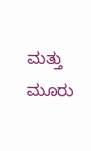ಮತ್ತು ಮೂರು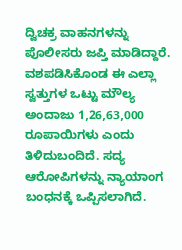ದ್ವಿಚಕ್ರ ವಾಹನಗಳನ್ನು ಪೊಲೀಸರು ಜಪ್ತಿ ಮಾಡಿದ್ದಾರೆ. ವಶಪಡಿಸಿಕೊಂಡ ಈ ಎಲ್ಲಾ ಸ್ವತ್ತುಗಳ ಒಟ್ಟು ಮೌಲ್ಯ ಅಂದಾಜು 1,26,63,000 ರೂಪಾಯಿಗಳು ಎಂದು ತಿಳಿದುಬಂದಿದೆ. ಸದ್ಯ ಆರೋಪಿಗಳನ್ನು ನ್ಯಾಯಾಂಗ ಬಂಧನಕ್ಕೆ ಒಪ್ಪಿಸಲಾಗಿದೆ.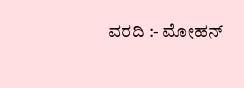ವರದಿ :- ಮೋಹನ್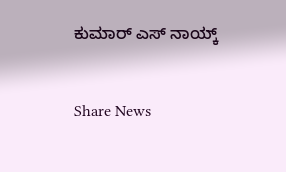ಕುಮಾರ್ ಎಸ್ ನಾಯ್ಕ್


Share News